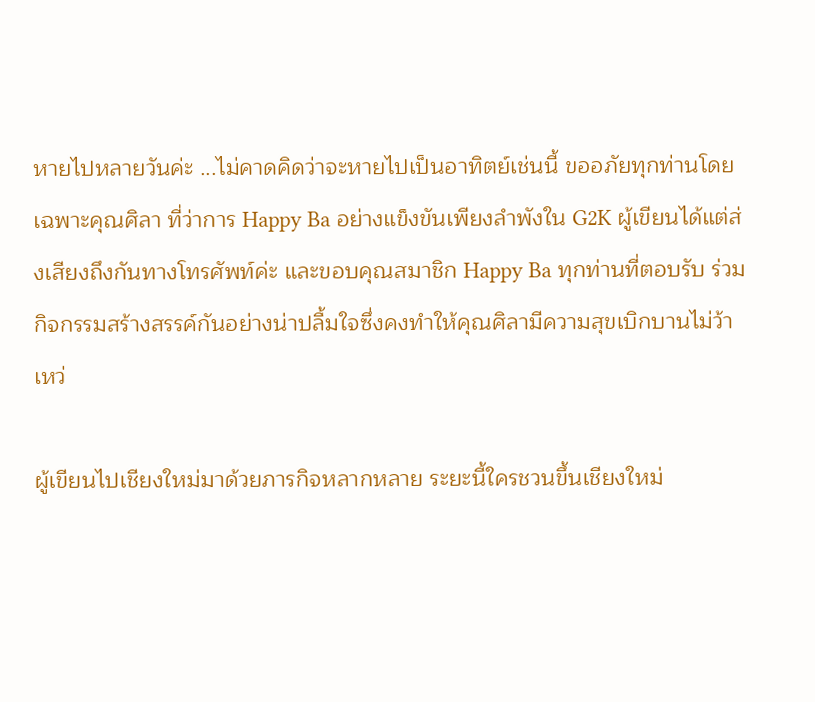หายไปหลายวันค่ะ ...ไม่คาดคิดว่าจะหายไปเป็นอาทิตย์เช่นนี้ ขออภัยทุกท่านโดยเฉพาะคุณศิลา ที่ว่าการ Happy Ba อย่างแข็งขันเพียงลำพังใน G2K ผู้เขียนได้แต่ส่งเสียงถึงกันทางโทรศัพท์ค่ะ และขอบคุณสมาชิก Happy Ba ทุกท่านที่ตอบรับ ร่วมกิจกรรมสร้างสรรค์กันอย่างน่าปลื้มใจซึ่งคงทำให้คุณศิลามีความสุขเบิกบานไม่ว้าเหว่

ผู้เขียนไปเชียงใหม่มาด้วยภารกิจหลากหลาย ระยะนี้ใครชวนขึ้นเชียงใหม่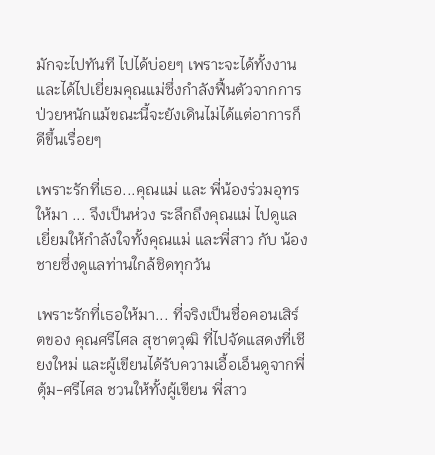มักจะไปทันที ไปได้บ่อยๆ เพราะจะได้ทั้งงานและได้ไปเยี่ยมคุณแม่ซึ่งกำลังฟื้นตัวจากการป่วยหนักแม้ขณะนี้จะยังเดินไม่ได้แต่อาการก็ดีขึ้นเรื่อยๆ

เพราะรักที่เธอ...คุณแม่ และ พี่น้องร่วมอุทร ให้มา ... จึงเป็นห่วง ระลึกถึงคุณแม่ ไปดูแล เยี่ยมให้กำลังใจทั้งคุณแม่ และพี่สาว กับ น้องชายซึ่งดูแลท่านใกล้ชิดทุกวัน

เพราะรักที่เธอให้มา... ที่จริงเป็นชื่อคอนเสิร์ตของ คุณศรีไศล สุชาตวุฒิ ที่ไปจัดแสดงที่เชียงใหม่ และผู้เขียนได้รับความเอื้อเอ็นดูจากพี่ตุ้ม-ศรีไศล ชวนให้ทั้งผู้เขียน พี่สาว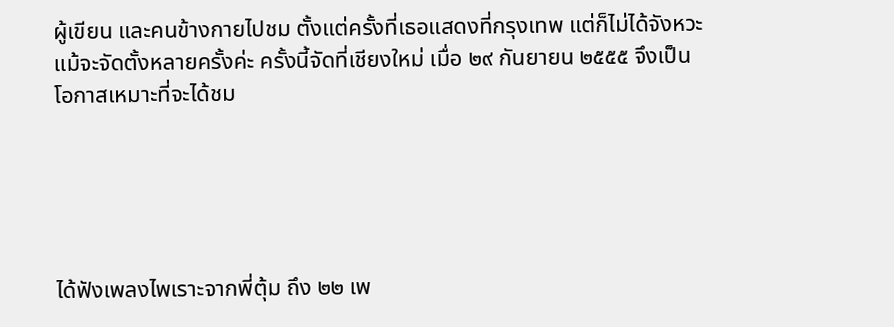ผู้เขียน และคนข้างกายไปชม ตั้งแต่ครั้งที่เธอแสดงที่กรุงเทพ แต่ก็ไม่ได้จังหวะแม้จะจัดตั้งหลายครั้งค่ะ ครั้งนี้จัดที่เชียงใหม่ เมื่อ ๒๙ กันยายน ๒๕๕๕ จึงเป็นโอกาสเหมาะที่จะได้ชม





ได้ฟังเพลงไพเราะจากพี่ตุ้ม ถึง ๒๒ เพ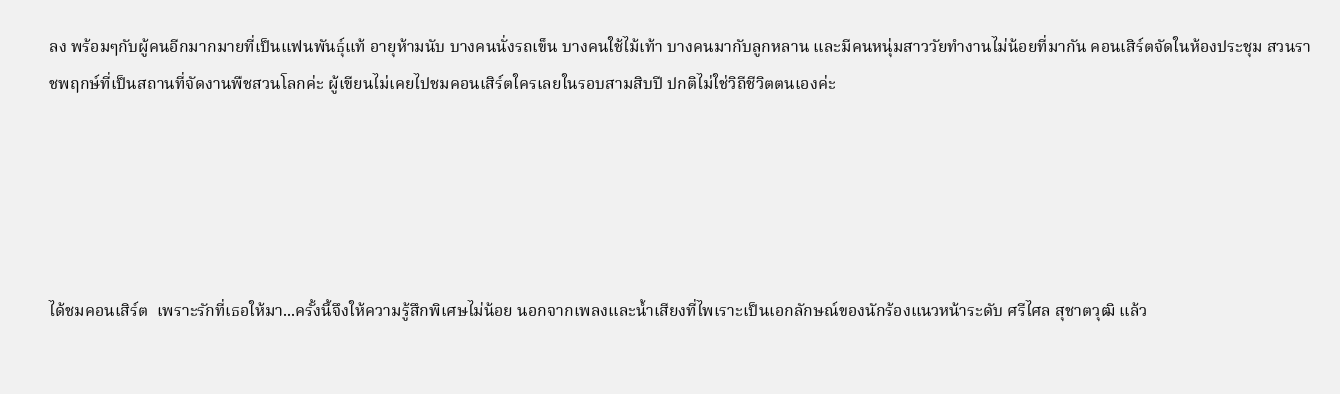ลง พร้อมๆกับผู้คนอีกมากมายที่เป็นแฟนพันธุ์แท้ อายุห้ามนับ บางคนนั่งรถเข็น บางคนใช้ไม้เท้า บางคนมากับลูกหลาน และมีคนหนุ่มสาววัยทำงานไม่น้อยที่มากัน คอนเสิร์ตจัดในห้องประชุม สวนราชพฤกษ์ที่เป็นสถานที่จัดงานพืชสวนโลกค่ะ ผู้เขียนไม่เคยไปชมคอนเสิร์ตใครเลยในรอบสามสิบปี ปกติไม่ใช่วิถีชีวิตตนเองค่ะ





ได้ชมคอนเสิร์ต  เพราะรักที่เธอให้มา...ครั้งนี้จึงให้ความรู้สึกพิเศษไม่น้อย นอกจากเพลงและน้ำเสียงที่ไพเราะเป็นเอกลักษณ์ของนักร้องแนวหน้าระดับ ศรีไศล สุชาตวุฒิ แล้ว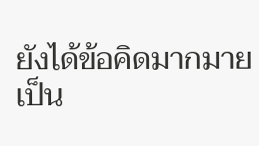ยังได้ข้อคิดมากมายเป็น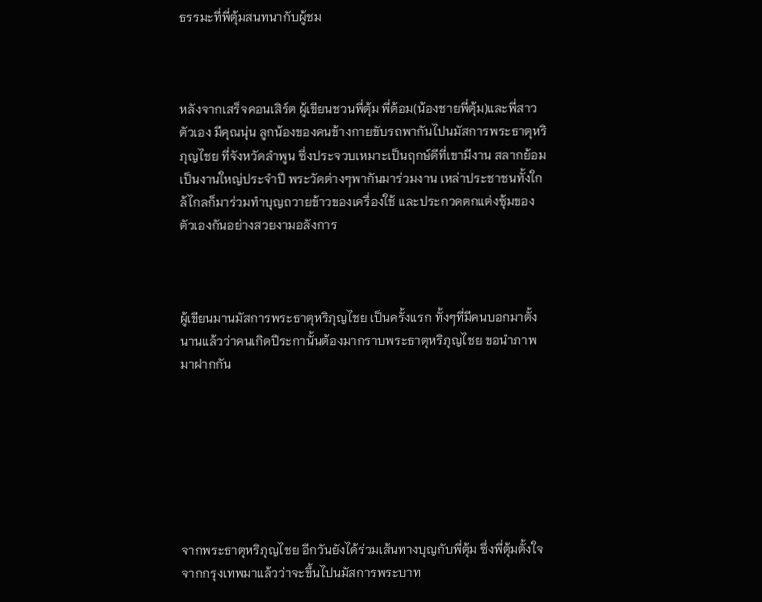ธรรมะที่พี่ตุ้มสนทนากับผู้ชม



หลังจากเสร็จคอนเสิร์ต ผู้เขียนชวนพี่ตุ้ม พี่ต้อม(น้องชายพี่ตุ้ม)และพี่สาวตัวเอง มีคุณนุ่น ลูกน้องของคนข้างกายขับรถพากันไปนมัสการพระธาตุหริภุญไชย ที่จังหวัดลำพูน ซึ่งประจวบเหมาะเป็นฤกษ์ดีที่เขามีงาน สลากย้อม เป็นงานใหญ่ประจำปี พระวัดต่างๆพากันมาร่วมงาน เหล่าประชาชนทั้งใกล้ไกลก็มาร่วมทำบุญถวายข้าวของเครื่องใช้ และประกวดตกแต่งซุ้มของตัวเองกันอย่างสวยงามอลังการ



ผู้เขียนมานมัสการพระธาตุหริภุญไชย เป็นครั้งแรก ทั้งๆที่มีคนบอกมาตั้งนานแล้วว่าคนเกิดปีระกานั้นต้องมากราบพระธาตุหริภุญไชย ขอนำภาพมาฝากกัน







จากพระธาตุหริภุญไชย อีกวันยังได้ร่วมเส้นทางบุญกับพี่ตุ้ม ซึ่งพี่ตุ้มตั้งใจจากกรุงเทพมาแล้วว่าจะขึ้นไปนมัสการพระบาท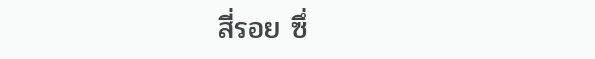สี่รอย ซึ่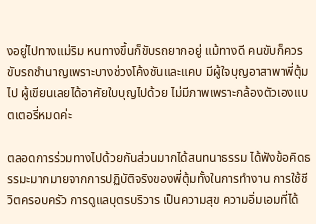งอยู่ไปทางแม่ริม หนทางขึ้นก็ขับรถยากอยู่ แม้ทางดี คนขับก็ควรขับรถชำนาญเพราะบางช่วงโค้งชันและแคบ มีผู้ใจบุญอาสาพาพี่ตุ้มไป ผู้เขียนเลยได้อาศัยใบบุญไปด้วย ไม่มีภาพเพราะกล้องตัวเองแบตเตอรี่หมดค่ะ

ตลอดการร่วมทางไปด้วยกันส่วนมากได้สนทนาธรรม ได้ฟังข้อคิดธรรมะมากมายจากการปฏิบัติจริงของพี่ตุ้มทั้งในการทำงาน การใช้ชีวิตครอบครัว การดูแลบุตรบริวาร เป็นความสุข ความอิ่มเอมที่ได้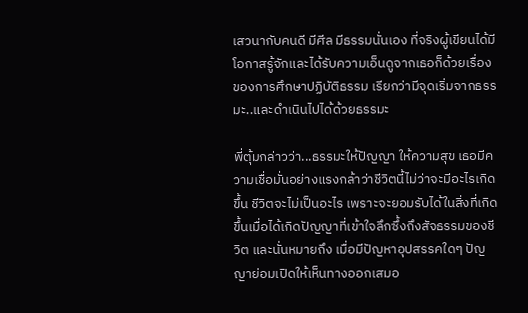เสวนากับคนดี มีศีล มีธรรมนั่นเอง ที่จริงผู้เขียนได้มีโอกาสรู้จักและได้รับความเอ็นดูจากเธอก็ด้วยเรื่องของการศึกษาปฏิบัติธรรม เรียกว่ามีจุดเริ่มจากธรรมะ..และดำเนินไปได้ด้วยธรรมะ

พี่ตุ้มกล่าวว่า...ธรรมะให้ปัญญา ให้ความสุข เธอมีความเชื่อมั่นอย่างแรงกล้าว่าชีวิตนี้ไม่ว่าจะมีอะไรเกิดขึ้น ชีวิตจะไม่เป็นอะไร เพราะจะยอมรับได้ในสิ่งที่เกิดขึ้นเมื่อได้เกิดปัญญาที่เข้าใจลึกซึ้งถึงสัจธรรมของชีวิต และนั่นหมายถึง เมื่อมีปัญหาอุปสรรคใดๆ ปัญญาย่อมเปิดให้เห็นทางออกเสมอ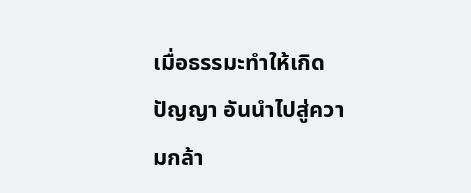เมื่อธรรมะทำให้เกิดปัญญา อันนำไปสู่ความกล้า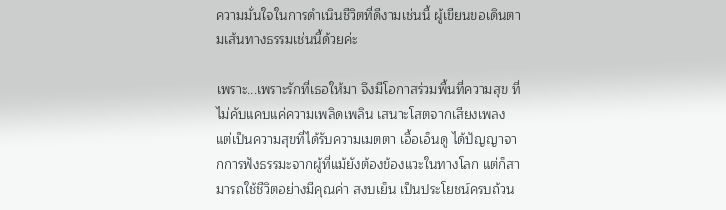ความมั่นใจในการดำเนินชีวิตที่ดีงามเช่นนี้ ผู้เขียนขอเดินตามเส้นทางธรรมเช่นนี้ด้วยค่ะ

เพราะ...เพราะรักที่เธอให้มา จึงมีโอกาสร่วมพื้นที่ความสุข ที่ไม่คับแคบแค่ความเพลิดเพลิน เสนาะโสตจากเสียงเพลง แต่เป็นความสุขที่ได้รับความเมตตา เอื้อเอ็นดู ได้ปัญญาจากการฟังธรรมะจากผู้ที่แม้ยังต้องข้องแวะในทางโลก แต่ก็สามารถใช้ชีวิตอย่างมีคุณค่า สงบเย็น เป็นประโยชน์ครบถ้วน